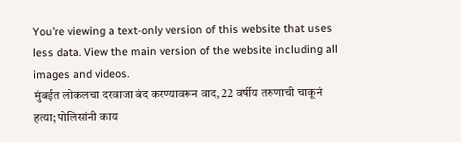You’re viewing a text-only version of this website that uses less data. View the main version of the website including all images and videos.
मुंबईत लोकलचा दरवाजा बंद करण्यावरून वाद, 22 वर्षीय तरुणाची चाकूनं हत्या; पोलिसांनी काय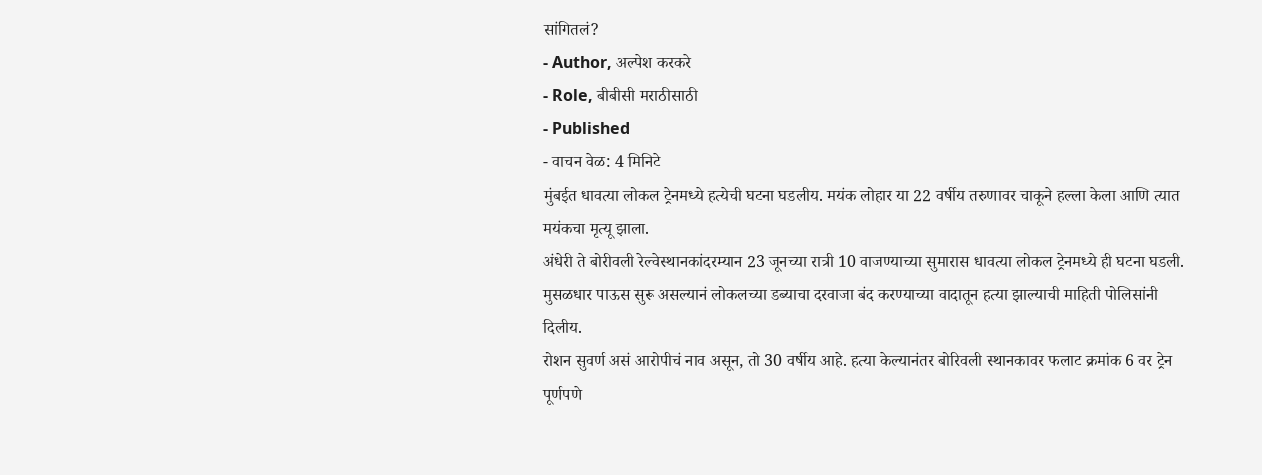सांगितलं?
- Author, अल्पेश करकरे
- Role, बीबीसी मराठीसाठी
- Published
- वाचन वेळ: 4 मिनिटे
मुंबईत धावत्या लोकल ट्रेनमध्ये हत्येची घटना घडलीय. मयंक लोहार या 22 वर्षीय तरुणावर चाकूने हल्ला केला आणि त्यात मयंकचा मृत्यू झाला.
अंधेरी ते बोरीवली रेल्वेस्थानकांदरम्यान 23 जूनच्या रात्री 10 वाजण्याच्या सुमारास धावत्या लोकल ट्रेनमध्ये ही घटना घडली.
मुसळधार पाऊस सुरू असल्यानं लोकलच्या डब्याचा दरवाजा बंद करण्याच्या वादातून हत्या झाल्याची माहिती पोलिसांनी दिलीय.
रोशन सुवर्ण असं आरोपीचं नाव असून, तो 30 वर्षीय आहे. हत्या केल्यानंतर बोरिवली स्थानकावर फलाट क्रमांक 6 वर ट्रेन पूर्णपणे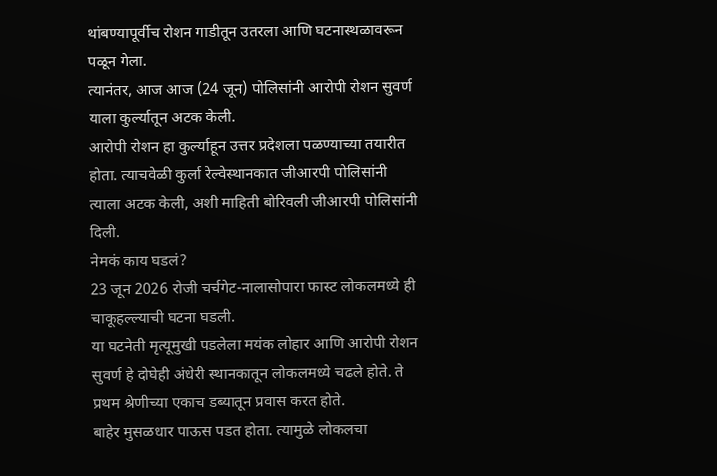थांबण्यापूर्वीच रोशन गाडीतून उतरला आणि घटनास्थळावरून पळून गेला.
त्यानंतर, आज आज (24 जून) पोलिसांनी आरोपी रोशन सुवर्ण याला कुर्ल्यातून अटक केली.
आरोपी रोशन हा कुर्ल्याहून उत्तर प्रदेशला पळण्याच्या तयारीत होता. त्याचवेळी कुर्ला रेल्वेस्थानकात जीआरपी पोलिसांनी त्याला अटक केली, अशी माहिती बोरिवली जीआरपी पोलिसांनी दिली.
नेमकं काय घडलं?
23 जून 2026 रोजी चर्चगेट-नालासोपारा फास्ट लोकलमध्ये ही चाकूहल्ल्याची घटना घडली.
या घटनेती मृत्यूमुखी पडलेला मयंक लोहार आणि आरोपी रोशन सुवर्ण हे दोघेही अंधेरी स्थानकातून लोकलमध्ये चढले होते. ते प्रथम श्रेणीच्या एकाच डब्यातून प्रवास करत होते.
बाहेर मुसळधार पाऊस पडत होता. त्यामुळे लोकलचा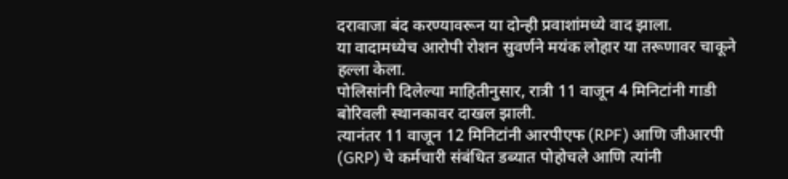दरावाजा बंद करण्यावरून या दोन्ही प्रवाशांमध्ये वाद झाला.
या वादामध्येच आरोपी रोशन सुवर्णने मयंक लोहार या तरूणावर चाकूने हल्ला केला.
पोलिसांनी दिलेल्या माहितीनुसार, रात्री 11 वाजून 4 मिनिटांनी गाडी बोरिवली स्थानकावर दाखल झाली.
त्यानंतर 11 वाजून 12 मिनिटांनी आरपीएफ (RPF) आणि जीआरपी (GRP) चे कर्मचारी संबंधित डब्यात पोहोचले आणि त्यांनी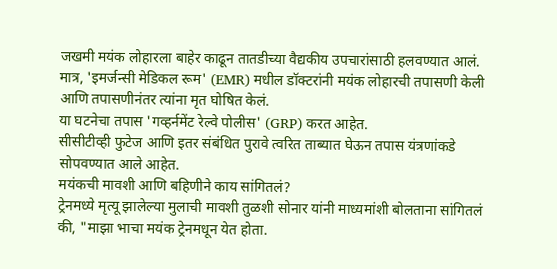जखमी मयंक लोहारला बाहेर काढून तातडीच्या वैद्यकीय उपचारांसाठी हलवण्यात आलं.
मात्र, 'इमर्जन्सी मेडिकल रूम' (EMR) मधील डॉक्टरांनी मयंक लोहारची तपासणी केली आणि तपासणीनंतर त्यांना मृत घोषित केलं.
या घटनेचा तपास 'गव्हर्नमेंट रेल्वे पोलीस' (GRP) करत आहेत.
सीसीटीव्ही फुटेज आणि इतर संबंधित पुरावे त्वरित ताब्यात घेऊन तपास यंत्रणांकडे सोपवण्यात आले आहेत.
मयंकची मावशी आणि बहिणीने काय सांगितलं?
ट्रेनमध्ये मृत्यू झालेल्या मुलाची मावशी तुळशी सोनार यांनी माध्यमांशी बोलताना सांगितलं की, "माझा भाचा मयंक ट्रेनमधून येत होता.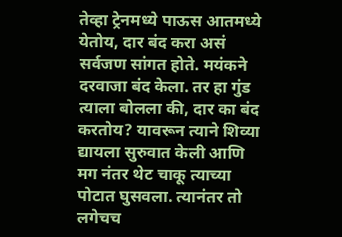तेव्हा ट्रेनमध्ये पाऊस आतमध्ये येतोय, दार बंद करा असं सर्वजण सांगत होते. मयंकने दरवाजा बंद केला. तर हा गुंड त्याला बोलला की, दार का बंद करतोय? यावरून त्याने शिव्या द्यायला सुरुवात केली आणि मग नंतर थेट चाकू त्याच्या पोटात घुसवला. त्यानंतर तो लगेचच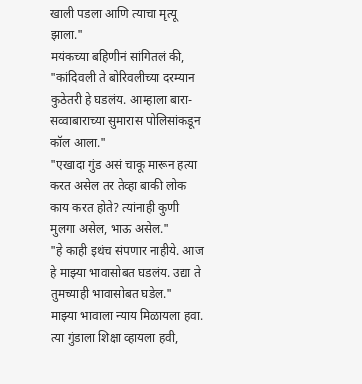खाली पडला आणि त्याचा मृत्यू झाला."
मयंकच्या बहिणीनं सांगितलं की, "कांदिवली ते बोरिवलीच्या दरम्यान कुठेतरी हे घडलंय. आम्हाला बारा-सव्वाबाराच्या सुमारास पोलिसांकडून कॉल आला."
"एखादा गुंड असं चाकू मारून हत्या करत असेल तर तेव्हा बाकी लोक काय करत होते? त्यांनाही कुणी मुलगा असेल, भाऊ असेल."
"हे काही इथंच संपणार नाहीये. आज हे माझ्या भावासोबत घडलंय. उद्या ते तुमच्याही भावासोबत घडेल."
माझ्या भावाला न्याय मिळायला हवा. त्या गुंडाला शिक्षा व्हायला हवी,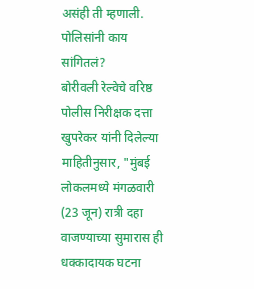असंही ती म्हणाली.
पोलिसांनी काय सांगितलं?
बोरीवली रेल्वेचे वरिष्ठ पोलीस निरीक्षक दत्ता खुपरेकर यांनी दिलेल्या माहितीनुसार, "मुंबई लोकलमध्ये मंगळवारी (23 जून) रात्री दहा वाजण्याच्या सुमारास ही धक्कादायक घटना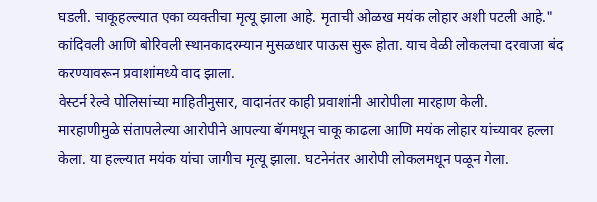घडली. चाकूहल्ल्यात एका व्यक्तीचा मृत्यू झाला आहे. मृताची ओळख मयंक लोहार अशी पटली आहे."
कांदिवली आणि बोरिवली स्थानकादरम्यान मुसळधार पाऊस सुरू होता. याच वेळी लोकलचा दरवाजा बंद करण्यावरून प्रवाशांमध्ये वाद झाला.
वेस्टर्न रेल्वे पोलिसांच्या माहितीनुसार, वादानंतर काही प्रवाशांनी आरोपीला मारहाण केली.
मारहाणीमुळे संतापलेल्या आरोपीने आपल्या बॅगमधून चाकू काढला आणि मयंक लोहार यांच्यावर हल्ला केला. या हल्ल्यात मयंक यांचा जागीच मृत्यू झाला. घटनेनंतर आरोपी लोकलमधून पळून गेला.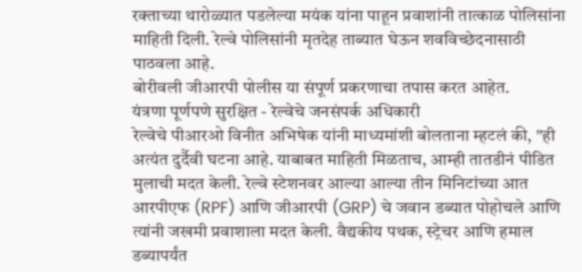रक्ताच्या थारोळ्यात पडलेल्या मयंक यांना पाहून प्रवाशांनी तात्काळ पोलिसांना माहिती दिली. रेल्वे पोलिसांनी मृतदेह ताब्यात घेऊन शवविच्छेदनासाठी पाठवला आहे.
बोरीवली जीआरपी पोलीस या संपूर्ण प्रकरणाचा तपास करत आहेत.
यंत्रणा पूर्णपणे सुरक्षित - रेल्वेचे जनसंपर्क अधिकारी
रेल्वेचे पीआरओ विनीत अभिषेक यांनी माध्यमांशी बोलताना म्हटलं की, "ही अत्यंत दुर्दैवी घटना आहे. याबाबत माहिती मिळताच, आम्ही तातडीनं पीडित मुलाची मदत केली. रेल्वे स्टेशनवर आल्या आल्या तीन मिनिटांच्या आत आरपीएफ (RPF) आणि जीआरपी (GRP) चे जवान डब्यात पोहोचले आणि त्यांनी जखमी प्रवाशाला मदत केली. वैद्यकीय पथक, स्ट्रेचर आणि हमाल डब्यापर्यंत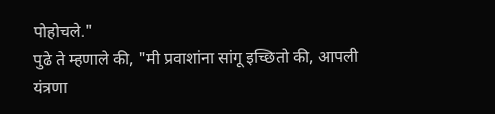पोहोचले."
पुढे ते म्हणाले की, "मी प्रवाशांना सांगू इच्छितो की, आपली यंत्रणा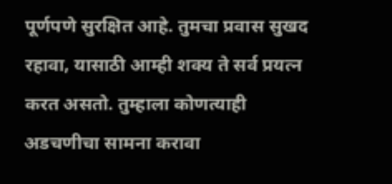पूर्णपणे सुरक्षित आहे. तुमचा प्रवास सुखद रहावा, यासाठी आम्ही शक्य ते सर्व प्रयत्न करत असतो. तुम्हाला कोणत्याही अडचणीचा सामना करावा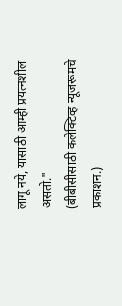लागू नये, यासाठी आम्ही प्रयत्नशील असतो."
(बीबीसीसाठी कलेक्टिव्ह न्यूजरूमचे प्रकाशन.)